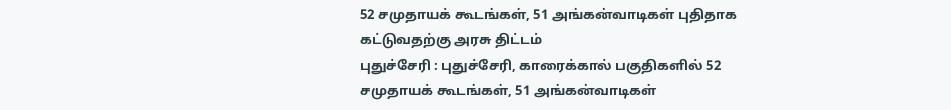52 சமுதாயக் கூடங்கள், 51 அங்கன்வாடிகள் புதிதாக கட்டுவதற்கு அரசு திட்டம்
புதுச்சேரி : புதுச்சேரி, காரைக்கால் பகுதிகளில் 52 சமுதாயக் கூடங்கள், 51 அங்கன்வாடிகள்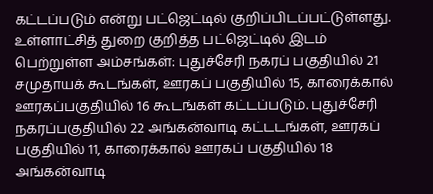கட்டப்படும் என்று பட்ஜெட்டில் குறிப்பிடப்பட்டுள்ளது. உள்ளாட்சித் துறை குறித்த பட்ஜெட்டில் இடம் பெற்றுள்ள அம்சங்கள்: புதுச்சேரி நகரப் பகுதியில் 21 சமுதாயக் கூடங்கள், ஊரகப் பகுதியில் 15, காரைக்கால் ஊரகப்பகுதியில் 16 கூடங்கள் கட்டப்படும். புதுச்சேரி நகரப்பகுதியில் 22 அங்கன்வாடி கட்டடங்கள், ஊரகப் பகுதியில் 11, காரைக்கால் ஊரகப் பகுதியில் 18 அங்கன்வாடி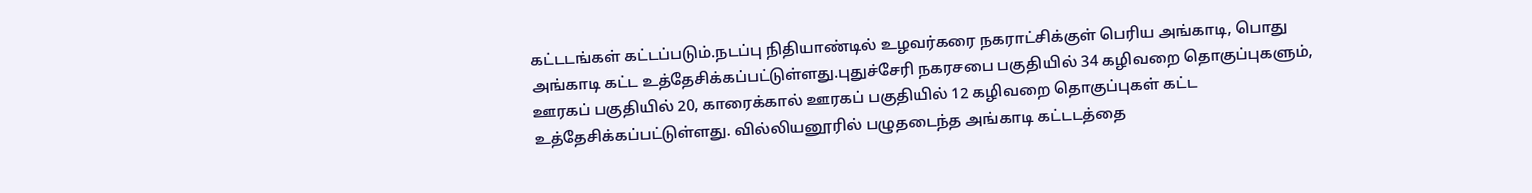கட்டடங்கள் கட்டப்படும்.நடப்பு நிதியாண்டில் உழவர்கரை நகராட்சிக்குள் பெரிய அங்காடி, பொது அங்காடி கட்ட உத்தேசிக்கப்பட்டுள்ளது.புதுச்சேரி நகரசபை பகுதியில் 34 கழிவறை தொகுப்புகளும், ஊரகப் பகுதியில் 20, காரைக்கால் ஊரகப் பகுதியில் 12 கழிவறை தொகுப்புகள் கட்ட உத்தேசிக்கப்பட்டுள்ளது. வில்லியனூரில் பழுதடைந்த அங்காடி கட்டடத்தை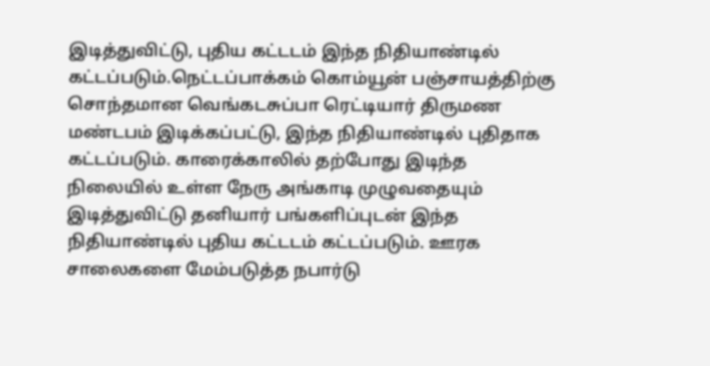இடித்துவிட்டு, புதிய கட்டடம் இந்த நிதியாண்டில் கட்டப்படும்.நெட்டப்பாக்கம் கொம்யூன் பஞ்சாயத்திற்கு சொந்தமான வெங்கடசுப்பா ரெட்டியார் திருமண மண்டபம் இடிக்கப்பட்டு, இந்த நிதியாண்டில் புதிதாக கட்டப்படும். காரைக்காலில் தற்போது இடிந்த நிலையில் உள்ள நேரு அங்காடி முழுவதையும் இடித்துவிட்டு தனியார் பங்களிப்புடன் இந்த நிதியாண்டில் புதிய கட்டடம் கட்டப்படும். ஊரக சாலைகளை மேம்படுத்த நபார்டு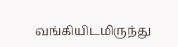வங்கியிடமிருந்து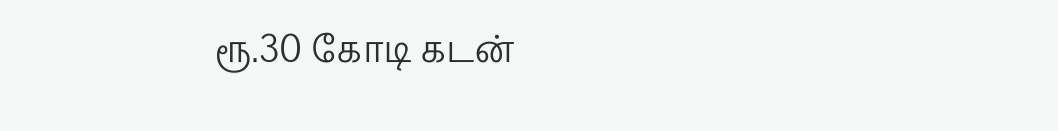ரூ.30 கோடி கடன்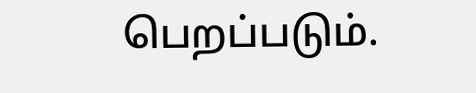பெறப்படும்.